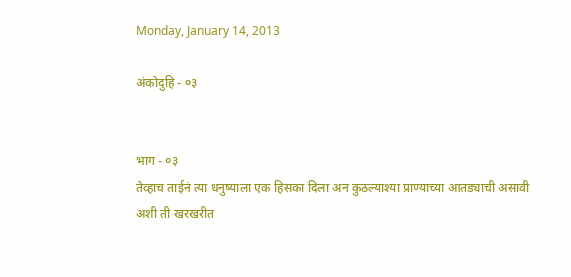Monday, January 14, 2013

अंकोदुहि - ०३


भाग - ०३
तेव्हाच ताईनं त्या धनुष्याला एक हिसका दिला अन कुठल्याश्या प्राण्याच्या आतड्याची असावी अशी ती खरखरीत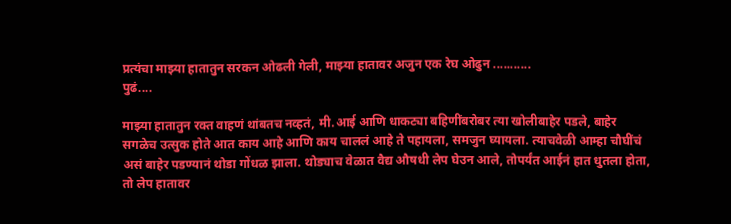प्रत्यंचा माझ्या हातातुन सरकन ओढली गेली, माझ्या हातावर अजुन एक रेघ ओढुन ...........
पुढं....

माझ्या हातातुन रक्त वाहणं थांबतच नव्हतं, मी.आई आणि धाकट्या बहिणींबरोबर त्या खोलीबाहेर पडले, बाहेर सगळेच उत्सुक होते आत काय आहे आणि काय चाललं आहे ते पहायला, समजुन घ्यायला. त्याचवेळी आम्हा चौघींचं असं बाहेर पडण्यानं थोडा गोंधळ झाला. थोड्याच वेळात वैद्य औषधी लेप घेउन आले, तोपर्यंत आईनं हात धुतला होता, तो लेप हातावर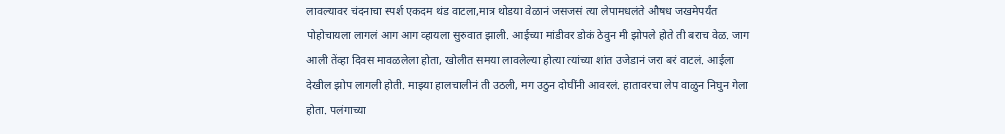लावल्यावर चंदनाचा स्पर्श एकदम थंड वाटला,मात्र थोडया वेळानं जसजसं त्या लेपामधलंते औषध जखमेपर्यंत पोहोचायला लागलं आग आग व्हायला सुरुवात झाली. आईच्या मांडीवर डोकं ठेवुन मी झोपले होते ती बराच वेळ. जाग आली तेंव्हा दिवस मावळलेला होता, खोलीत समया लावलेल्या होत्या त्यांच्या शांत उजेडानं जरा बरं वाटलं. आईला देखील झोप लागली होती. माझ्या हालचालीनं ती उठली, मग उठुन दोघींनी आवरलं. हातावरचा लेप वाळुन निघुन गेला होता. पलंगाच्या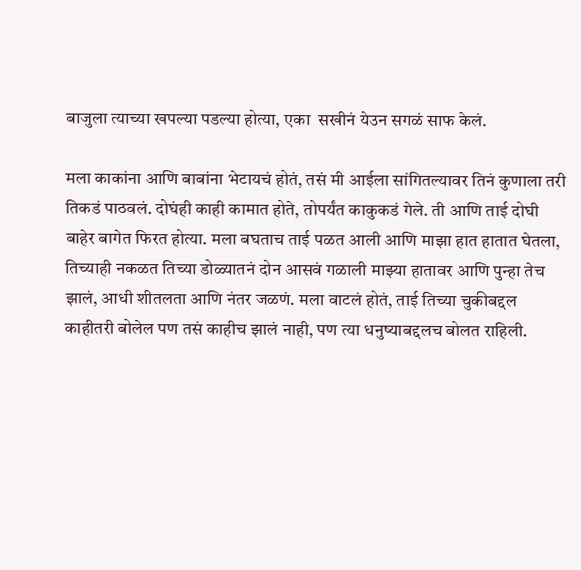बाजुला त्याच्या खपल्या पडल्या होत्या, एका  सखीनं येउन सगळं साफ केलं.

मला काकांना आणि बाबांना भेटायचं होतं, तसं मी आईला सांगितल्यावर तिनं कुणाला तरी तिकडं पाठवलं. दोघंही काही कामात होते, तोपर्यंत काकुकडं गेले. ती आणि ताई दोघी बाहेर बागेत फिरत होत्या. मला बघताच ताई पळत आली आणि माझा हात हातात घेतला, तिच्याही नकळत तिच्या डोळ्यातनं दोन आसवं गळाली माझ्या हातावर आणि पुन्हा तेच झालं, आधी शीतलता आणि नंतर जळणं. मला वाटलं होतं, ताई तिच्या चुकीबद्दल काहीतरी बोलेल पण तसं काहीच झालं नाही, पण त्या धनुष्याबद्दलच बोलत राहिली.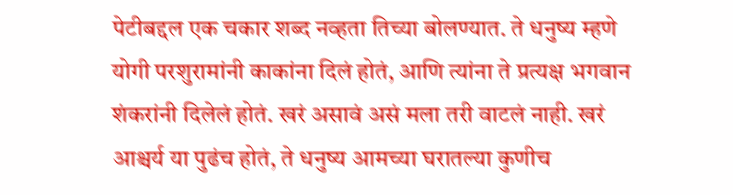पेटीबद्दल एक चकार शब्द नव्हता तिच्या बोलण्यात. ते धनुष्य म्हणे योगी परशुरामांनी काकांना दिलं होतं, आणि त्यांना ते प्रत्यक्ष भगवान शंकरांनी दिलेलं होतं. खरं असावं असं मला तरी वाटलं नाही. खरं आश्चर्य या पुढंच होतं, ते धनुष्य आमच्या घरातल्या कुणीच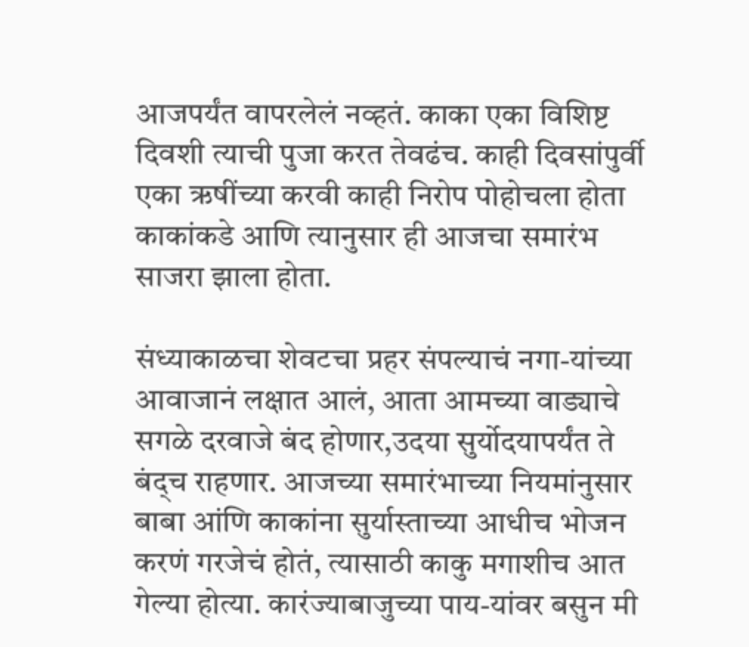आजपर्यंत वापरलेलं नव्हतं. काका एका विशिष्ट दिवशी त्याची पुजा करत तेवढंच. काही दिवसांपुर्वी एका ऋषींच्या करवी काही निरोप पोहोचला होता काकांकडे आणि त्यानुसार ही आजचा समारंभ साजरा झाला होता.

संध्याकाळचा शेवटचा प्रहर संपल्याचं नगा-यांच्या आवाजानं लक्षात आलं, आता आमच्या वाड्याचे सगळे दरवाजे बंद होणार,उदया सुर्योदयापर्यंत ते बंद्च राहणार. आजच्या समारंभाच्या नियमांनुसार बाबा आंणि काकांना सुर्यास्ताच्या आधीच भोजन करणं गरजेचं होतं, त्यासाठी काकु मगाशीच आत गेल्या होत्या. कारंज्याबाजुच्या पाय-यांवर बसुन मी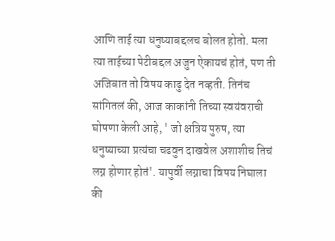आणि ताई त्या धनुष्याबद्दलच बोलत होतो. मला त्या ताईच्या पेटीबद्दल अजुन ऐकायचं होतं, पण ती अजिबात तो विषय काढु देत नव्हती. तिनंच सांगितलं की, आज काकांनी तिच्या स्वयंवराची घोषणा केली आहे, ' जो क्षत्रिय पुरुष, त्या धनुष्याच्या प्रत्यंचा चढवुन दाखवेल अशाशीच तिचं लग्न होणार होतं'. यापुर्वी लग्नाचा विषय निघाला की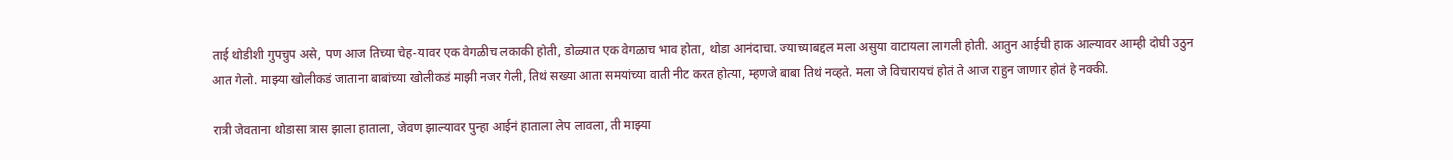ताई थोडीशी गुपचुप असे, पण आज तिच्या चेह-यावर एक वेगळीच लकाकी होती, डोळ्यात एक वेगळाच भाव होता, थोडा आनंदाचा. ज्याच्याबद्दल मला असुया वाटायला लागली होती. आतुन आईची हाक आल्यावर आम्ही दोघी उठुन आत गेलो. माझ्या खोलीकडं जाताना बाबांच्या खोलीकडं माझी नजर गेली, तिथं सख्या आता समयांच्या वाती नीट करत होत्या, म्हणजे बाबा तिथं नव्हते. मला जे विचारायचं होतं ते आज राहुन जाणार होतं हे नक्की.

रात्री जेवताना थोडासा त्रास झाला हाताला, जेवण झाल्यावर पुन्हा आईनं हाताला लेप लावला, ती माझ्या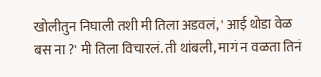खोलीतुन निघाली तशी मी तिला अडवलं, ' आई थोडा वेळ बस ना ?' मी तिला विचारलं. ती थांबली, मागं न वळता तिनं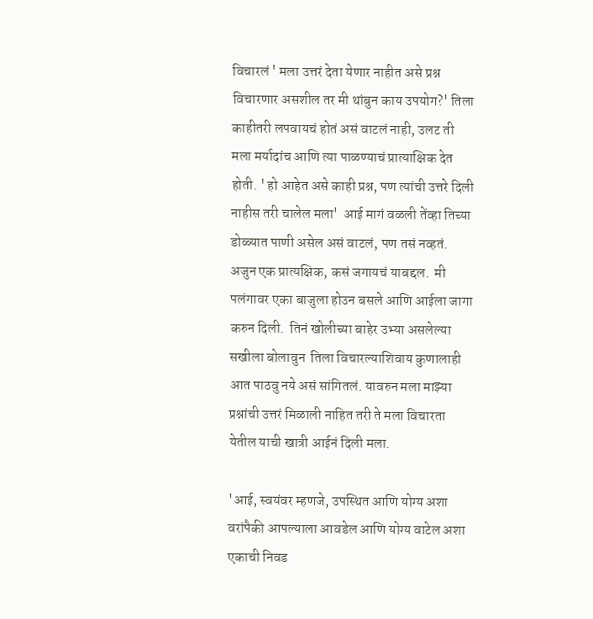विचारलं ' मला उत्तरं देता येणार नाहीत असे प्रश्न विचारणार असशील तर मी थांबुन काय उपयोग?' तिला काहीतरी लपवायचं होतं असं वाटलं नाही, उलट ती मला मर्यादांच आणि त्या पाळण्याचं प्रात्याक्षिक देत होती. ' हो आहेत असे काही प्रश्न, पण त्यांची उत्तरे दिली नाहीस तरी चालेल मला'  आई मागं वळली तेंव्हा तिच्या डोळ्यात पाणी असेल असं वाटलं, पण तसं नव्हतं. अजुन एक प्रात्यक्षिक, कसं जगायचं याबद्दल.  मी पलंगावर एका बाजुला होउन बसले आणि आईला जागा करुन दिली.  तिनं खोलीच्या बाहेर उभ्या असलेल्या सखीला बोलावुन  तिला विचारल्याशिवाय कुणालाही आत पाठवु नये असं सांगितलं. यावरुन मला माझ्या प्रश्नांची उत्तरं मिळाली नाहित तरी ते मला विचारता येतील याची खात्री आईनं दिली मला.

'आई, स्वयंवर म्हणजे, उपस्थित आणि योग्य अशा वरांपैकी आपल्याला आवडेल आणि योग्य वाटेल अशा एकाची निवड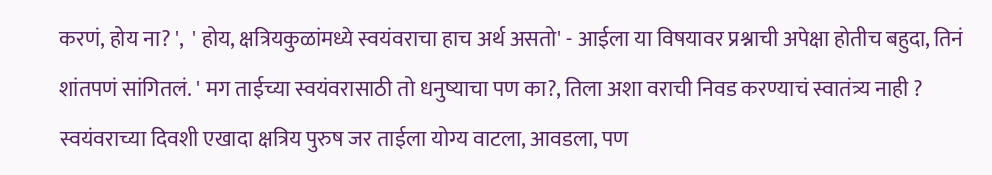करणं, होय ना? ',  ' होय, क्षत्रियकुळांमध्ये स्वयंवराचा हाच अर्थ असतो' - आईला या विषयावर प्रश्नाची अपेक्षा होतीच बहुदा, तिनं शांतपणं सांगितलं. ' मग ताईच्या स्वयंवरासाठी तो धनुष्याचा पण का?, तिला अशा वराची निवड करण्याचं स्वातंत्र्य नाही ? स्वयंवराच्या दिवशी एखादा क्षत्रिय पुरुष जर ताईला योग्य वाटला, आवडला, पण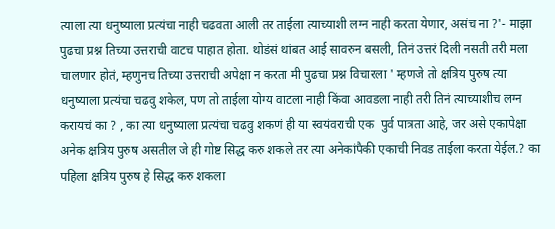त्याला त्या धनुष्याला प्रत्यंचा नाही चढवता आली तर ताईला त्याच्याशी लग्न नाही करता येणार, असंच ना ?'- माझा पुढचा प्रश्न तिच्या उत्तराची वाटच पाहात होता. थोडंसं थांबत आई सावरुन बसली, तिनं उत्तरं दिली नसती तरी मला चालणार होतं, म्हणुनच तिच्या उत्तराची अपेक्षा न करता मी पुढचा प्रश्न विचारला ' म्हणजे तो क्षत्रिय पुरुष त्या धनुष्याला प्रत्यंचा चढवु शकेल, पण तो ताईला योग्य वाटला नाही किंवा आवडला नाही तरी तिनं त्याच्याशीच लग्न करायचं का ? , का त्या धनुष्याला प्रत्यंचा चढवु शकणं ही या स्वयंवराची एक  पुर्व पात्रता आहे, जर असे एकापेक्षा अनेक क्षत्रिय पुरुष असतील जे ही गोष्ट सिद्ध करु शकले तर त्या अनेकांपैकी एकाची निवड ताईला करता येईल.? का पहिला क्षत्रिय पुरुष हे सिद्ध करु शकला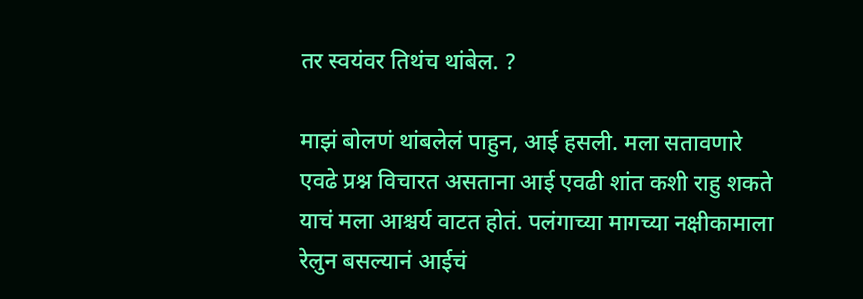तर स्वयंवर तिथंच थांबेल. ?

माझं बोलणं थांबलेलं पाहुन, आई हसली. मला सतावणारे एवढे प्रश्न विचारत असताना आई एवढी शांत कशी राहु शकते याचं मला आश्चर्य वाटत होतं. पलंगाच्या मागच्या नक्षीकामाला रेलुन बसल्यानं आईचं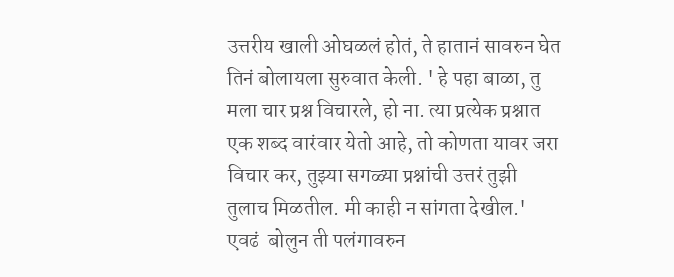उत्तरीय खाली ओघळलं होतं, ते हातानं सावरुन घेत तिनं बोलायला सुरुवात केली. ' हे पहा बाळा, तु मला चार प्रश्न विचारले, हो ना. त्या प्रत्येक प्रश्नात एक शब्द वारंवार येतो आहे, तो कोणता यावर जरा विचार कर, तुझ्या सगळ्या प्रश्नांची उत्तरं तुझी तुलाच मिळतील. मी काही न सांगता देखील.' एवढं  बोलुन ती पलंगावरुन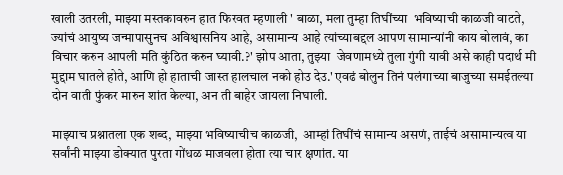खाली उतरली, माझ्या मस्तकावरुन हात फिरवत म्हणाली ' बाळा, मला तुम्हा तिघींच्या  भविष्याची काळजी वाटते, ज्यांचं आयुष्य जन्मापासुनच अविश्वासनिय आहे, असामान्य आहे त्यांच्याबद्दल आपण सामान्यांनी काय बोलावं, का विचार करुन आपली मति कुंठित करुन घ्यावी.?' झोप आता, तुझ्या  जेवणामध्ये तुला गुंगी यावी असे काही पदार्थ मी मुद्दाम घातले होते, आणि हो हाताची जास्त हालचाल नको होउ देउ.' एवढं बोलुन तिनं पलंगाच्या बाजुच्या समईतल्या दोन वाती फुंकर मारुन शांत केल्या, अन ती बाहेर जायला निघाली.

माझ्याच प्रश्नातला एक शब्द, माझ्या भविष्याचीच काळजी,  आम्हां तिघींचं सामान्य असणं, ताईचं असामान्यत्व या सर्वांनी माझ्या डोक्यात पुरता गोंधळ माजवला होता त्या चार क्षणांत. या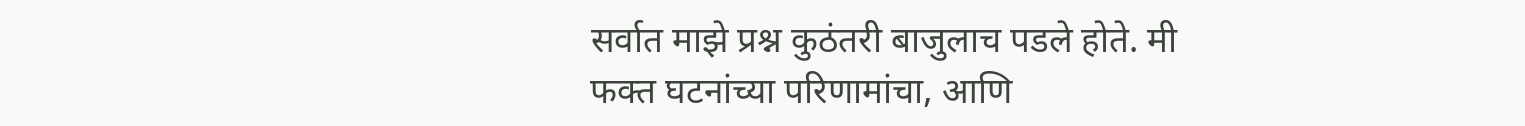सर्वात माझे प्रश्न कुठंतरी बाजुलाच पडले होते. मी फक्त घटनांच्या परिणामांचा, आणि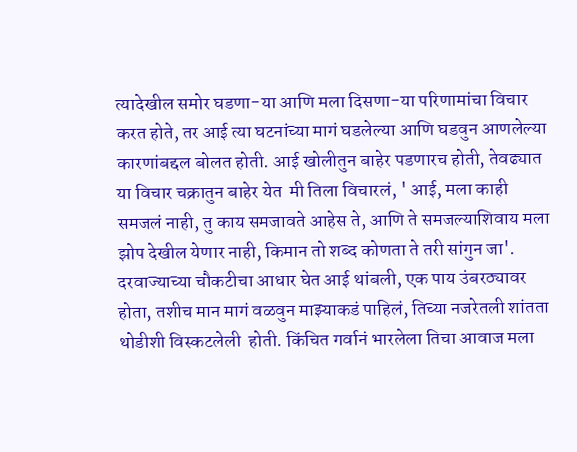त्यादेखील समोर घडणा-या आणि मला दिसणा-या परिणामांचा विचार करत होते, तर आई त्या घटनांच्या मागं घडलेल्या आणि घडवुन आणलेल्या कारणांबद्दल बोलत होती. आई खोलीतुन बाहेर पडणारच होती, तेवढ्यात या विचार चक्रातुन बाहेर येत  मी तिला विचारलं, ' आई, मला काही समजलं नाही, तु काय समजावते आहेस ते, आणि ते समजल्याशिवाय मला झोप देखील येणार नाही, किमान तो शब्द कोणता ते तरी सांगुन जा'. दरवाज्याच्या चौकटीचा आधार घेत आई थांबली, एक पाय उंबरठ्यावर होता, तशीच मान मागं वळवुन माझ्याकडं पाहिलं, तिच्या नजरेतली शांतता थोडीशी विस्कटलेली  होती. किंचित गर्वानं भारलेला तिचा आवाज मला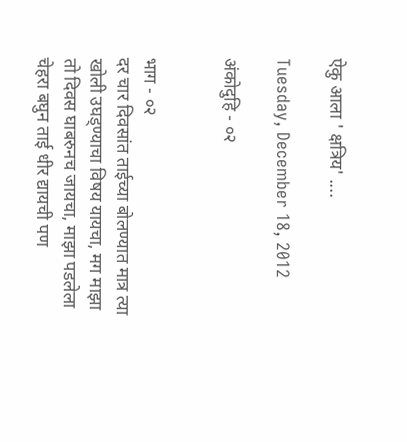ऐकु आला ' क्षत्रिय' ....

Tuesday, December 18, 2012

अंकोदुहि - ०२


भाग - ०२
दर चार दिवसांत ताईच्या बोलण्यात मात्र त्या खोली उघड्ण्याचा विषय यायचा, मग माझा तो दिवस घाबरुनच जायचा, माझा पडलेला चेहरा बघुन ताई धीर द्यायची पण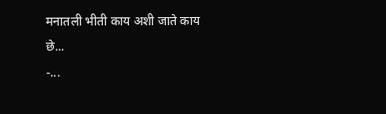मनातली भीती काय अशी जाते काय छे...
-...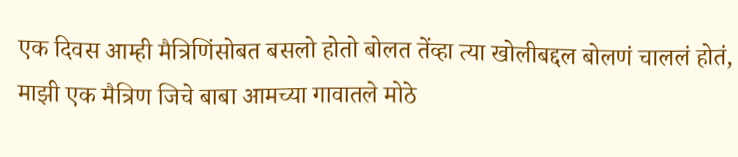एक दिवस आम्ही मैत्रिणिंसोबत बसलो होतो बोलत तेंव्हा त्या खोलीबद्दल बोलणं चाललं होतं, माझी एक मैत्रिण जिचे बाबा आमच्या गावातले मोठे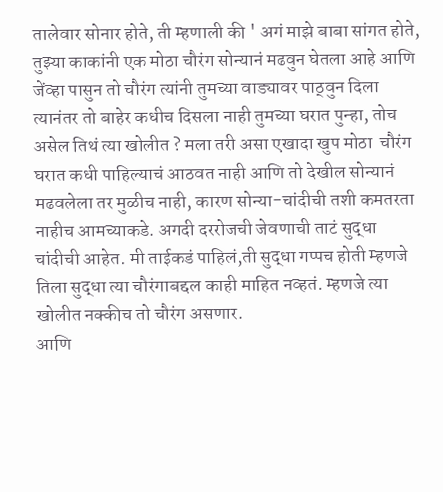तालेवार सोनार होते, ती म्हणाली की ' अगं माझे बाबा सांगत होते, तुझ्या काकांनी एक मोठा चौरंग सोन्यानं मढवुन घेतला आहे आणि जेंव्हा पासुन तो चौरंग त्यांनी तुमच्या वाड्यावर पाठ्वुन दिला त्यानंतर तो बाहेर कधीच दिसला नाही तुमच्या घरात पुन्हा, तोच असेल तिथं त्या खोलीत ? मला तरी असा एखादा खुप मोठा  चौरंग घरात कधी पाहिल्याचं आठवत नाही आणि तो देखील सोन्यानं मढवलेला तर मुळीच नाही, कारण सोन्या-चांदीची तशी कमतरता नाहीच आमच्याकडे. अगदी दररोजची जेवणाची ताटं सुद्धा चांदीची आहेत. मी ताईकडं पाहिलं,ती सुद्धा गप्पच होती म्हणजे तिला सुद्धा त्या चौरंगाबद्दल काही माहित नव्हतं. म्हणजे त्या खोलीत नक्कीच तो चौरंग असणार.
आणि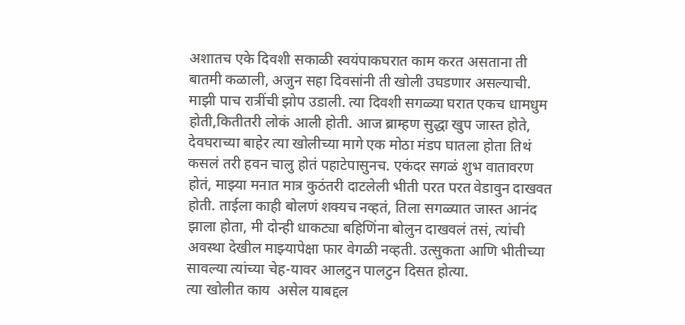अशातच एके दिवशी सकाळी स्वयंपाकघरात काम करत असताना ती बातमी कळाली, अजुन सहा दिवसांनी ती खोली उघडणार असल्याची. माझी पाच रात्रींची झोप उडाली. त्या दिवशी सगळ्या घरात एकच धामधुम होती,कितीतरी लोकं आली होती. आज ब्राम्हण सुद्धा खुप जास्त होते, देवघराच्या बाहेर त्या खोलीच्या मागे एक मोठा मंडप घातला होता तिथं कसलं तरी हवन चालु होतं पहाटेपासुनच. एकंदर सगळं शुभ वातावरण होतं, माझ्या मनात मात्र कुठंतरी दाटलेली भीती परत परत वेडावुन दाखवत होती. ताईला काही बोलणं शक्यच नव्हतं, तिला सगळ्यात जास्त आनंद झाला होता, मी दोन्ही धाकट्या बहिणिंना बोलुन दाखवलं तसं, त्यांची अवस्था देखील माझ्यापेक्षा फार वेगळी नव्हती. उत्सुकता आणि भीतीच्या सावल्या त्यांच्या चेह-यावर आलटुन पालटुन दिसत होत्या.
त्या खोलीत काय  असेल याबद्दल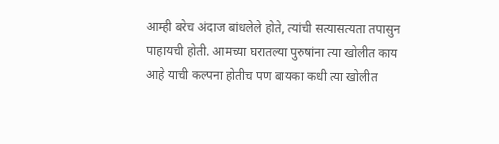आम्ही बरेच अंदाज बांधलेले होते, त्यांची सत्यासत्यता तपासुन पाहायची होती. आमच्या घरातल्या पुरुषांना त्या खोलीत काय आहे याची कल्पना होतीच पण बायका कधी त्या खोलीत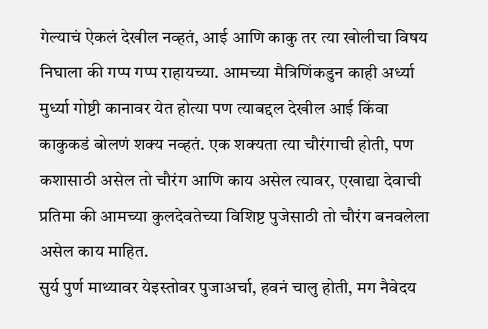गेल्याचं ऐकलं देखील नव्हतं, आई आणि काकु तर त्या खोलीचा विषय निघाला की गप्प गप्प राहायच्या. आमच्या मैत्रिणिंकडुन काही अर्ध्या मुर्ध्या गोष्टी कानावर येत होत्या पण त्याबद्दल देखील आई किंवा काकुकडं बोलणं शक्य नव्हतं. एक शक्यता त्या चौरंगाची होती, पण कशासाठी असेल तो चौरंग आणि काय असेल त्यावर, एखाद्या देवाची प्रतिमा की आमच्या कुलदेवतेच्या विशिष्ट पुजेसाठी तो चौरंग बनवलेला असेल काय माहित.
सुर्य पुर्ण माथ्यावर येइस्तोवर पुजाअर्चा, हवनं चालु होती, मग नैवेदय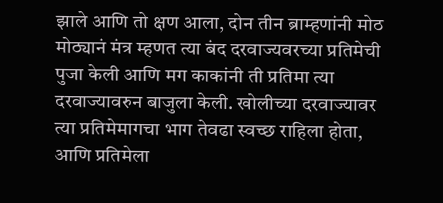झाले आणि तो क्षण आला, दोन तीन ब्राम्हणांनी मोठ मोठ्यानं मंत्र म्हणत त्या बंद दरवाज्यवरच्या प्रतिमेची पुजा केली आणि मग काकांनी ती प्रतिमा त्या दरवाज्यावरुन बाजुला केली. खोलीच्या दरवाज्यावर त्या प्रतिमेमागचा भाग तेवढा स्वच्छ राहिला होता, आणि प्रतिमेला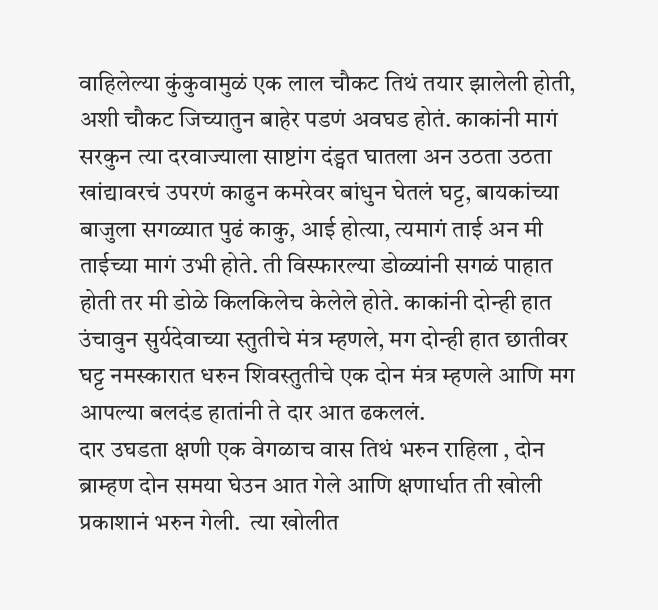वाहिलेल्या कुंकुवामुळं एक लाल चौकट तिथं तयार झालेली होती, अशी चौकट जिच्यातुन बाहेर पडणं अवघड होतं. काकांनी मागं सरकुन त्या दरवाज्याला साष्टांग दंड्वत घातला अन उठता उठता खांद्यावरचं उपरणं काढुन कमरेवर बांधुन घेतलं घट्ट, बायकांच्या बाजुला सगळ्यात पुढं काकु, आई होत्या, त्यमागं ताई अन मी ताईच्या मागं उभी होते. ती विस्फारल्या डोळ्यांनी सगळं पाहात होती तर मी डोळे किलकिलेच केलेले होते. काकांनी दोन्ही हात उंचावुन सुर्यदेवाच्या स्तुतीचे मंत्र म्हणले, मग दोन्ही हात छातीवर घट्ट नमस्कारात धरुन शिवस्तुतीचे एक दोन मंत्र म्हणले आणि मग आपल्या बलदंड हातांनी ते दार आत ढकललं.
दार उघडता क्षणी एक वेगळाच वास तिथं भरुन राहिला , दोन ब्राम्हण दोन समया घेउन आत गेले आणि क्षणार्धात ती खोली प्रकाशानं भरुन गेली.  त्या खोलीत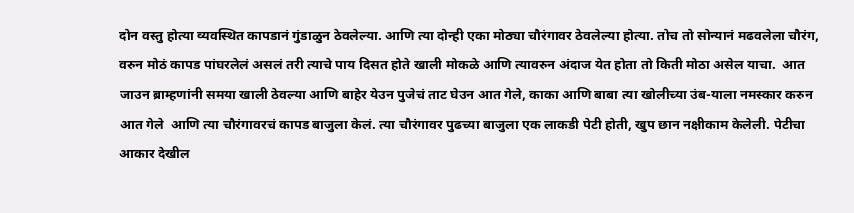दोन वस्तु होत्या व्यवस्थित कापडानं गुंडाळुन ठेवलेल्या. आणि त्या दोन्ही एका मोठ्या चौरंगावर ठेवलेल्या होत्या. तोच तो सोन्यानं मढवलेला चौरंग, वरुन मोठं कापड पांघरलेलं असलं तरी त्याचे पाय दिसत होते खाली मोकळे आणि त्यावरुन अंदाज येत होता तो किती मोठा असेल याचा.  आत जाउन ब्राम्हणांनी समया खाली ठेवल्या आणि बाहेर येउन पुजेचं ताट घेउन आत गेले, काका आणि बाबा त्या खोलीच्या उंब-याला नमस्कार करुन आत गेले  आणि त्या चौरंगावरचं कापड बाजुला केलं. त्या चौरंगावर पुढच्या बाजुला एक लाकडी पेटी होती, खुप छान नक्षीकाम केलेली. पेटीचा आकार देखील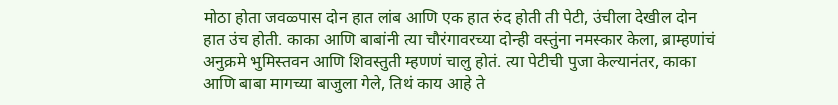मोठा होता जवळ्पास दोन हात लांब आणि एक हात रुंद होती ती पेटी, उंचीला देखील दोन हात उंच होती. काका आणि बाबांनी त्या चौरंगावरच्या दोन्ही वस्तुंना नमस्कार केला, ब्राम्हणांचं अनुक्रमे भुमिस्तवन आणि शिवस्तुती म्हणणं चालु होतं. त्या पेटीची पुजा केल्यानंतर, काका आणि बाबा मागच्या बाजुला गेले, तिथं काय आहे ते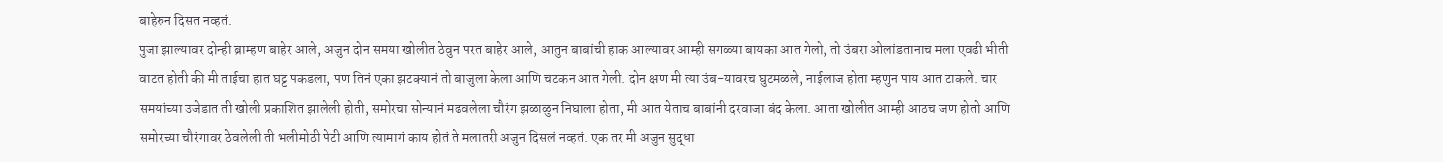बाहेरुन दिसत नव्हतं.
पुजा झाल्यावर दोन्ही ब्राम्हण बाहेर आले, अजुन दोन समया खोलीत ठेवुन परत बाहेर आले, आतुन बाबांची हाक आल्यावर आम्ही सगळ्या बायका आत गेलो, तो उंबरा ओलांडतानाच मला एवढी भीती वाटत होती की मी ताईचा हात घट्ट पकडला, पण तिनं एका झटक्यानं तो बाजुला केला आणि चटकन आत गेली. दोन क्षण मी त्या उंब-यावरच घुटमळले, नाईलाज होता म्हणुन पाय आत टाकले. चार समयांच्या उजेडात ती खोली प्रकाशित झालेली होती, समोरचा सोन्यानं मढवलेला चौरंग झळाळुन निघाला होता, मी आत येताच बाबांनी दरवाजा बंद केला. आता खोलीत आम्ही आठच जण होतो आणि समोरच्या चौरंगावर ठेवलेली ती भलीमोठी पेटी आणि त्यामागं काय होतं ते मलातरी अजुन दिसलं नव्हतं. एक तर मी अजुन सुद्धा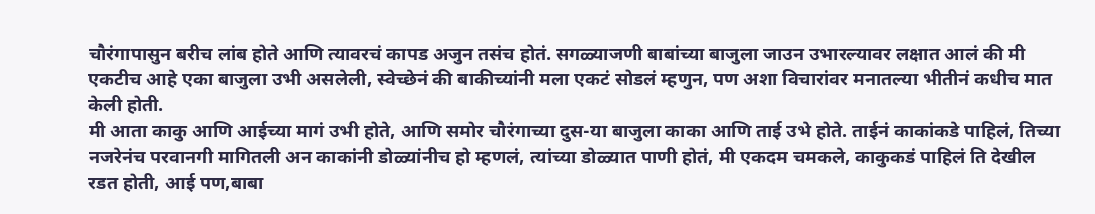चौरंगापासुन बरीच लांब होते आणि त्यावरचं कापड अजुन तसंच होतं. सगळ्याजणी बाबांच्या बाजुला जाउन उभारल्यावर लक्षात आलं की मी एकटीच आहे एका बाजुला उभी असलेली, स्वेच्छेनं की बाकीच्यांनी मला एकटं सोडलं म्हणुन, पण अशा विचारांवर मनातल्या भीतीनं कधीच मात केली होती.
मी आता काकु आणि आईच्या मागं उभी होते, आणि समोर चौरंगाच्या दुस-या बाजुला काका आणि ताई उभे होते. ताईनं काकांकडे पाहिलं, तिच्या नजरेनंच परवानगी मागितली अन काकांनी डोळ्यांनीच हो म्हणलं, त्यांच्या डोळ्यात पाणी होतं, मी एकदम चमकले, काकुकडं पाहिलं ति देखील रडत होती, आई पण,बाबा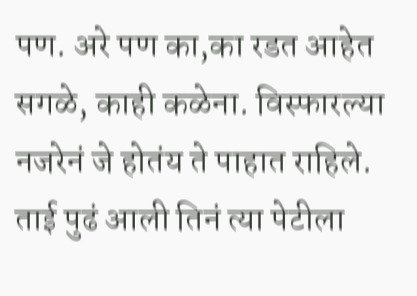पण. अरे पण का,का रडत आहेत सगळे, काही कळेना. विस्फारल्या नजरेनं जे होतंय ते पाहात राहिले. ताई पुढं आली तिनं त्या पेटीला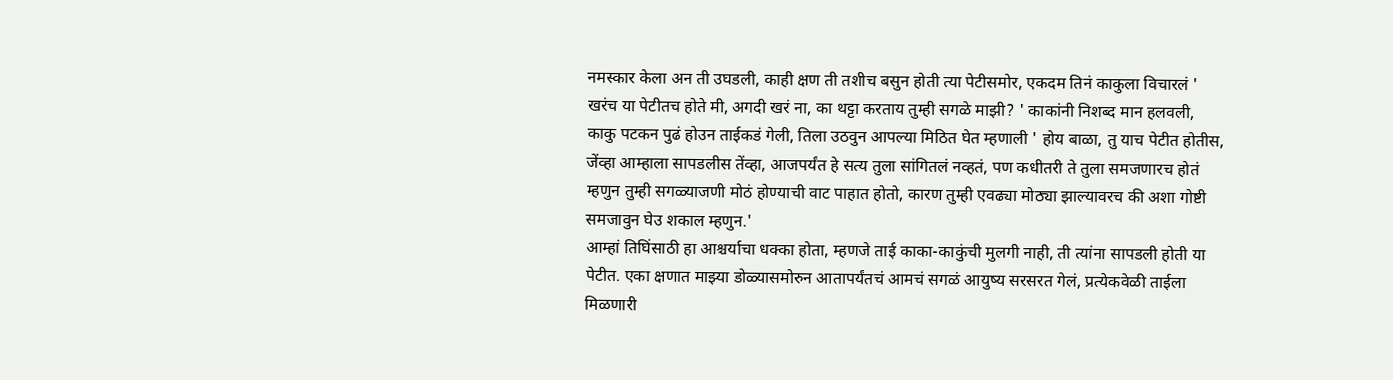नमस्कार केला अन ती उघडली, काही क्षण ती तशीच बसुन होती त्या पेटीसमोर, एकदम तिनं काकुला विचारलं ' खरंच या पेटीतच होते मी, अगदी खरं ना, का थट्टा करताय तुम्ही सगळे माझी? ' काकांनी निशब्द मान हलवली, काकु पटकन पुढं होउन ताईकडं गेली, तिला उठवुन आपल्या मिठित घेत म्हणाली ' होय बाळा, तु याच पेटीत होतीस, जेंव्हा आम्हाला सापडलीस तेंव्हा, आजपर्यंत हे सत्य तुला सांगितलं नव्हतं, पण कधीतरी ते तुला समजणारच होतं म्हणुन तुम्ही सगळ्याजणी मोठं होण्याची वाट पाहात होतो, कारण तुम्ही एवढ्या मोठ्या झाल्यावरच की अशा गोष्टी समजावुन घेउ शकाल म्हणुन.'
आम्हां तिघिंसाठी हा आश्चर्याचा धक्का होता, म्हणजे ताई काका-काकुंची मुलगी नाही, ती त्यांना सापडली होती या पेटीत. एका क्षणात माझ्या डोळ्यासमोरुन आतापर्यंतचं आमचं सगळं आयुष्य सरसरत गेलं, प्रत्येकवेळी ताईला मिळणारी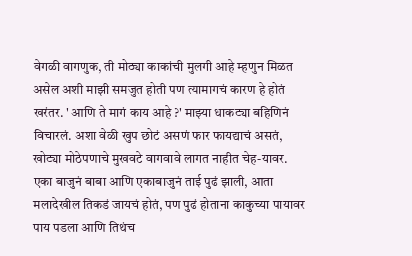वेगळी वागणुक, ती मोठ्या काकांची मुलगी आहे म्हणुन मिळत असेल अशी माझी समजुत होती पण त्यामागचं कारण हे होतं खरंतर. ' आणि ते मागं काय आहे ?' माझ्या धाकट्या बहिणिनं विचारलं. अशा वेळी खुप छोटं असणं फार फायद्याचं असतं, खोट्या मोठेपणाचे मुखवटे वागवावे लागत नाहीत चेह-यावर. एका बाजुनं बाबा आणि एकाबाजुनं ताई पुढं झाली, आता मलादेखील तिकडं जायचं होतं, पण पुढं होताना काकुच्या पायावर पाय पडला आणि तिथंच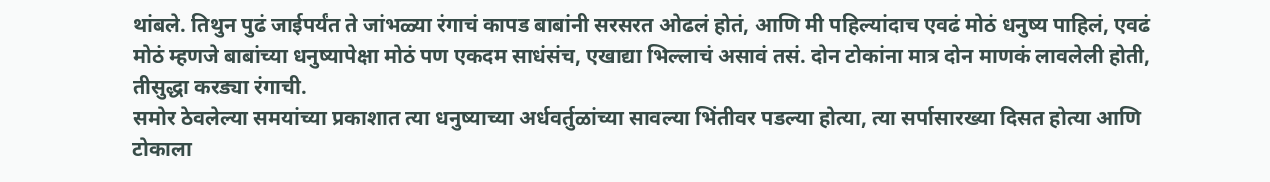थांबले. तिथुन पुढं जाईपर्यंत ते जांभळ्या रंगाचं कापड बाबांनी सरसरत ओढलं होतं, आणि मी पहिल्यांदाच एवढं मोठं धनुष्य पाहिलं, एवढं मोठं म्हणजे बाबांच्या धनुष्यापेक्षा मोठं पण एकदम साधंसंच, एखाद्या भिल्लाचं असावं तसं. दोन टोकांना मात्र दोन माणकं लावलेली होती, तीसुद्धा करड्या रंगाची.
समोर ठेवलेल्या समयांच्या प्रकाशात त्या धनुष्याच्या अर्धवर्तुळांच्या सावल्या भिंतीवर पडल्या होत्या, त्या सर्पासारख्या दिसत होत्या आणि टोकाला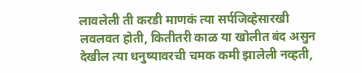लावलेली ती करडी माणकं त्या सर्पजिव्हेसारखी लवलवत होती, कितीतरी काळ या खोलीत बंद असुन देखील त्या धनुष्यावरची चमक कमी झालेली नव्हती,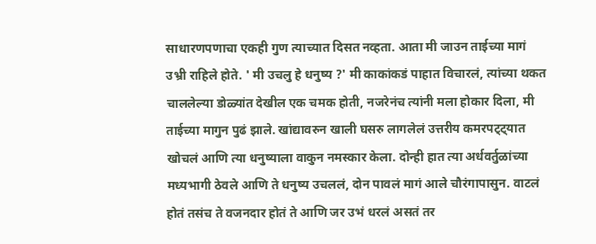साधारणपणाचा एकही गुण त्याच्यात दिसत नव्हता. आता मी जाउन ताईच्या मागं उभ्री राहिले होते. ' मी उचलु हे धनुष्य ?' मी काकांकडं पाहात विचारलं, त्यांच्या थकत चाललेल्या डोळ्यांत देखील एक चमक होती, नजरेनंच त्यांनी मला होकार दिला, मी ताईच्या मागुन पुढं झाले. खांद्यावरुन खाली घसरु लागलेलं उत्तरीय कमरपट्ट्यात खोचलं आणि त्या धनुष्याला वाकुन नमस्कार केला. दोन्ही हात त्या अर्धवर्तुळांच्या मध्यभागी ठेवले आणि ते धनुष्य उचललं, दोन पावलं मागं आले चौरंगापासुन. वाटलं होतं तसंच ते वजनदार होतं ते आणि जर उभं धरलं असतं तर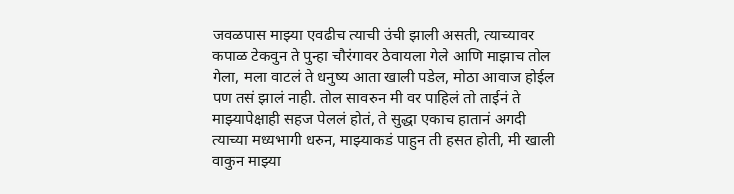जवळपास माझ्या एवढीच त्याची उंची झाली असती, त्याच्यावर कपाळ टेकवुन ते पुन्हा चौरंगावर ठेवायला गेले आणि माझाच तोल गेला, मला वाटलं ते धनुष्य आता खाली पडेल, मोठा आवाज होईल पण तसं झालं नाही. तोल सावरुन मी वर पाहिलं तो ताईनं ते माझ्यापेक्षाही सहज पेललं होतं, ते सुद्धा एकाच हातानं अगदी त्याच्या मध्यभागी धरुन, माझ्याकडं पाहुन ती हसत होती, मी खाली वाकुन माझ्या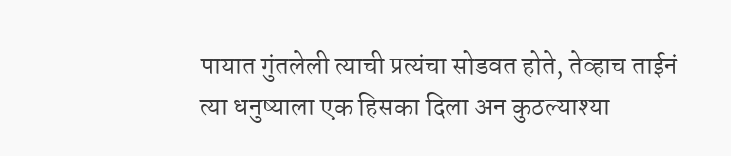पायात गुंतलेली त्याची प्रत्यंचा सोडवत होते, तेव्हाच ताईनं त्या धनुष्याला एक हिसका दिला अन कुठल्याश्या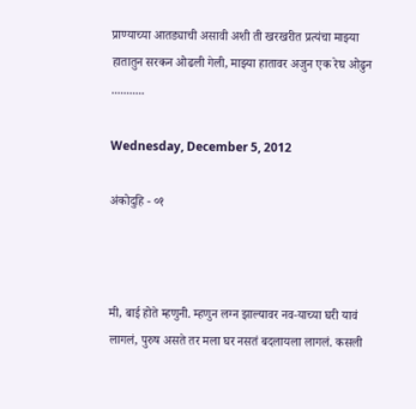प्राण्याच्या आतड्याची असावी अशी ती खरखरीत प्रत्यंचा माझ्या हातातुन सरकन ओढली गेली, माझ्या हातावर अजुन एक रेघ ओढुन ...........

Wednesday, December 5, 2012

अंकोदुहि - ०१



मी, बाई होते म्हणुनी. म्हणुन लग्न झाल्यावर नव-याच्या घरी यावं लागलं, पुरुष असते तर मला घर नसतं बदलायला लागलं. कसली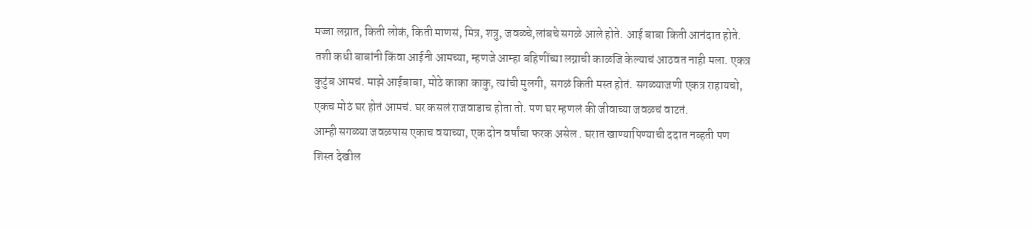मज्जा लग्नात, किती लोकं, किती माणसं, मित्र, शत्रु, जवळ्चे,लांबचे सगळे आले होते. आई बाबा किती आनंदात होते. तशी कधी बाबांनी किंवा आईनी आमच्या, म्हणजे आम्हा बहिणींच्या लग्नाची काळजि केल्याचं आठवत नाही मला. एकत्र कुटुंब आमचं. माझे आईबाबा, मोठे काका काकु, त्यांची मुलगी, सगळं किती मस्त होतं. सगळ्याजणी एकत्र राहायचो, एकच मोठं घर होतं आमचं. घर कसलं राजवाडाच होता तो. पण घर म्हणलं की जीवाच्या जवळचं वाटतं.
आम्ही सगळ्या जवळपास एकाच वयाच्या, एक दोन वर्षांचा फरक असेल . घरात खाण्यापिण्याची ददात नव्हती पण शिस्त देखील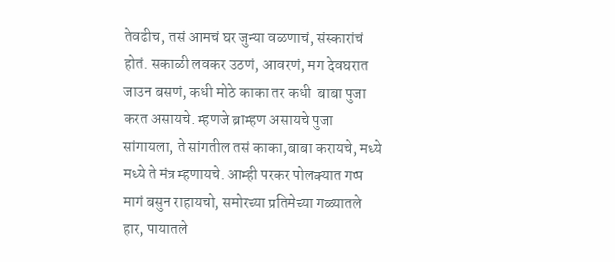तेवढीच, तसं आमचं घर जुन्या वळणाचं, संस्कारांचं होतं. सकाळी लवकर उठणं, आवरणं, मग देवघरात जाउन बसणं, कधी मोठे काका तर कधी  बाबा पुजा करत असायचे. म्हणजे ब्राम्हण असायचे पुजा सांगायला, ते सांगतील तसं काका,बाबा करायचे, मध्ये मध्ये ते मंत्र म्हणायचे. आम्ही परकर पोलक्यात गप्प मागं बसुन राहायचो, समोरच्या प्रतिमेच्या गळ्यातले  हार, पायातले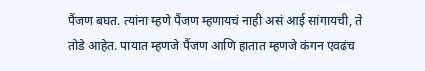पैंजण बघत. त्यांना म्हणे पैंजण म्हणायचं नाही असं आई सांगायची, ते तोडे आहेत. पायात म्हणजे पैंजण आणि हातात म्हणजे कंगन एवढंच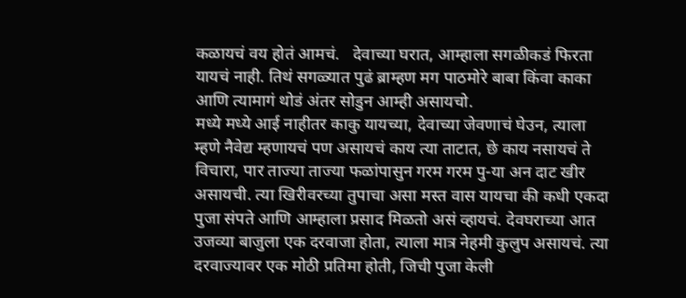कळायचं वय होतं आमचं.   देवाच्या घरात, आम्हाला सगळीकडं फिरता यायचं नाही. तिथं सगळ्यात पुढं ब्राम्हण मग पाठमोरे बाबा किंवा काका आणि त्यामागं थोडं अंतर सोडुन आम्ही असायचो.
मध्ये मध्ये आई नाहीतर काकु यायच्या, देवाच्या जेवणाचं घेउन, त्याला म्हणे नैवेद्य म्हणायचं पण असायचं काय त्या ताटात, छे काय नसायचं ते विचारा, पार ताज्या ताज्या फळांपासुन गरम गरम पु-या अन दाट खीर असायची. त्या खिरीवरच्या तुपाचा असा मस्त वास यायचा की कधी एकदा पुजा संपते आणि आम्हाला प्रसाद मिळतो असं व्हायचं. देवघराच्या आत उजव्या बाजुला एक दरवाजा होता, त्याला मात्र नेहमी कुलुप असायचं. त्या दरवाज्यावर एक मोठी प्रतिमा होती, जिची पुजा केली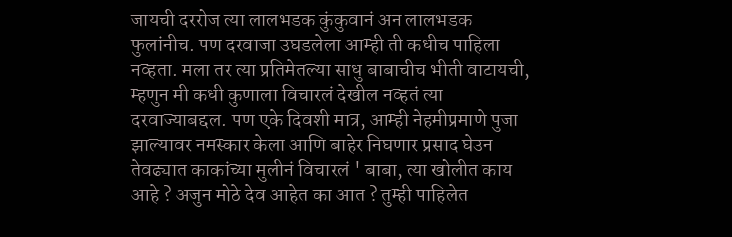जायची दररोज त्या लालभडक कुंकुवानं अन लालभडक फुलांनीच. पण दरवाजा उघडलेला आम्ही ती कधीच पाहिला  नव्हता. मला तर त्या प्रतिमेतल्या साधु बाबाचीच भीती वाटायची, म्हणुन मी कधी कुणाला विचारलं देखील नव्हतं त्या दरवाज्याबद्दल. पण एके दिवशी मात्र, आम्ही नेहमीप्रमाणे पुजा झाल्यावर नमस्कार केला आणि बाहेर निघणार प्रसाद घेउन तेवढ्यात काकांच्या मुलीनं विचारलं ' बाबा, त्या खोलीत काय आहे ? अजुन मोठे देव आहेत का आत ? तुम्ही पाहिलेत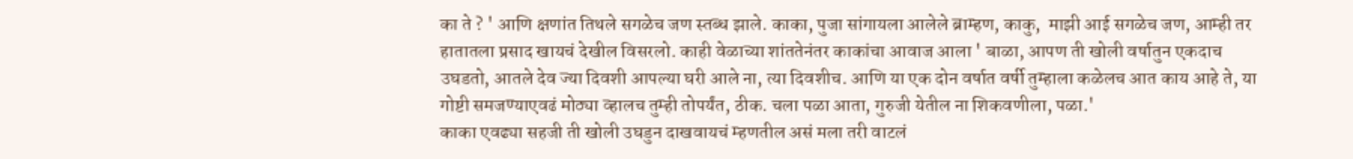का ते ? ' आणि क्षणांत तिथले सगळेच जण स्तब्ध झाले. काका, पुजा सांगायला आलेले ब्राम्हण, काकु,  माझी आई सगळेच जण, आम्ही तर हातातला प्रसाद खायचं देखील विसरलो. काही वेळाच्या शांततेनंतर काकांचा आवाज आला ' बाळा, आपण ती खोली वर्षातुन एकदाच उघडतो, आतले देव ज्या दिवशी आपल्या घरी आले ना, त्या दिवशीच. आणि या एक दोन वर्षात वर्षी तुम्हाला कळेलच आत काय आहे ते, या गोष्टी समजण्याएवढं मोठ्या व्हालच तुम्ही तोपर्यंत, ठीक. चला पळा आता, गुरुजी येतील ना शिकवणीला, पळा.'
काका एवढ्या सहजी ती खोली उघडुन दाखवायचं म्हणतील असं मला तरी वाटलं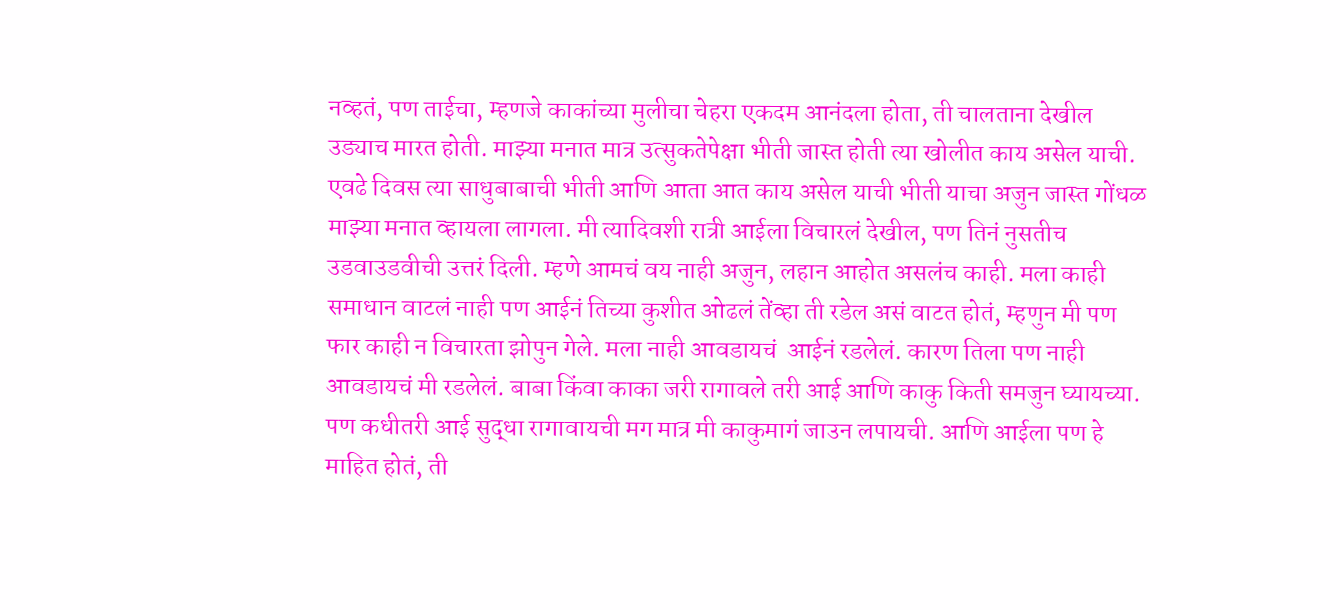नव्हतं, पण ताईचा, म्हणजे काकांच्या मुलीचा चेहरा एकदम आनंदला होता, ती चालताना देखील उड्याच मारत होती. माझ्या मनात मात्र उत्सुकतेपेक्षा भीती जास्त होती त्या खोलीत काय असेल याची. एवढे दिवस त्या साधुबाबाची भीती आणि आता आत काय असेल याची भीती याचा अजुन जास्त गोंधळ माझ्या मनात व्हायला लागला. मी त्यादिवशी रात्री आईला विचारलं देखील, पण तिनं नुसतीच उडवाउडवीची उत्तरं दिली. म्हणे आमचं वय नाही अजुन, लहान आहोत असलंच काही. मला काही समाधान वाटलं नाही पण आईनं तिच्या कुशीत ओढलं तेंव्हा ती रडेल असं वाटत होतं, म्हणुन मी पण फार काही न विचारता झोपुन गेले. मला नाही आवडायचं  आईनं रडलेलं. कारण तिला पण नाही आवडायचं मी रडलेलं. बाबा किंवा काका जरी रागावले तरी आई आणि काकु किती समजुन घ्यायच्या. पण कधीतरी आई सुद्धा रागावायची मग मात्र मी काकुमागं जाउन लपायची. आणि आईला पण हे माहित होतं, ती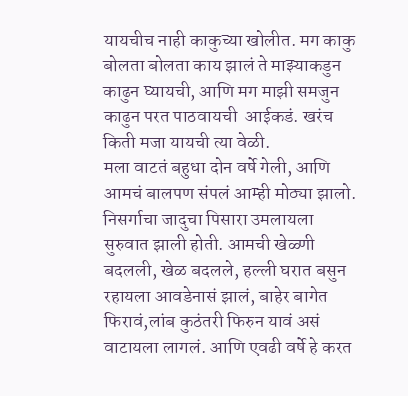यायचीच नाही काकुच्या खोलीत. मग काकु बोलता बोलता काय झालं ते माझ्याकडुन काढुन घ्यायची, आणि मग माझी समजुन काढुन परत पाठवायची  आईकडं. खरंच किती मजा यायची त्या वेळी.
मला वाटतं बहुधा दोन वर्षे गेली, आणि आमचं बालपण संपलं आम्ही मोठ्या झालो. निसर्गाचा जादुचा पिसारा उमलायला सुरुवात झाली होती. आमची खेळ्णी बदलली, खेळ बदलले, हल्ली घरात बसुन रहायला आवडेनासं झालं, बाहेर बागेत फिरावं,लांब कुठंतरी फिरुन यावं असं वाटायला लागलं. आणि एवढी वर्षे हे करत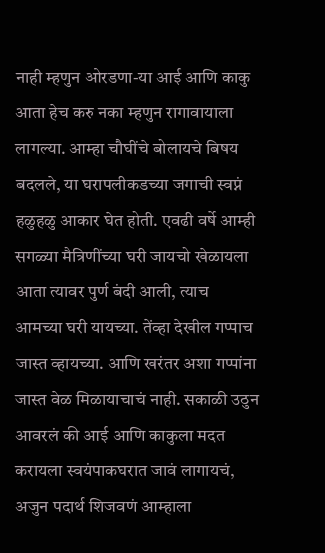नाही म्हणुन ओरडणा-या आई आणि काकु आता हेच करु नका म्हणुन रागावायाला लागल्या. आम्हा चौघींचे बोलायचे बिषय बदलले, या घरापलीकडच्या जगाची स्वप्नं हळुहळु आकार घेत होती. एवढी वर्षे आम्ही सगळ्या मैत्रिणींच्या घरी जायचो खेळायला आता त्यावर पुर्ण बंदी आली, त्याच आमच्या घरी यायच्या. तेंव्हा देखील गप्पाच जास्त व्हायच्या. आणि खरंतर अशा गप्पांना जास्त वेळ मिळायाचाचं नाही. सकाळी उठुन आवरलं की आई आणि काकुला मदत करायला स्वयंपाकघरात जावं लागायचं, अजुन पदार्थ शिजवणं आम्हाला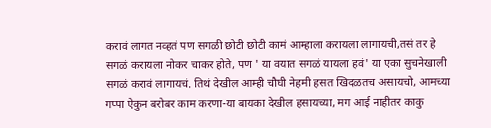करावं लागत नव्हतं पण सगळी छोटी छोटी कामं आम्हाला करायला लागायची,तसं तर हे सगळं करायला नोकर चाकर होते, पण ' या वयात सगळं यायला हवं' या एका सुचनेखाली सगळं करावं लागायचं. तिथं देखील आम्ही चौघी नेहमी हसत खिदळतच असायचो, आमच्या गप्पा ऐकुन बरोबर काम करणा-या बायका देखील हसायच्या, मग आई नाहीतर काकु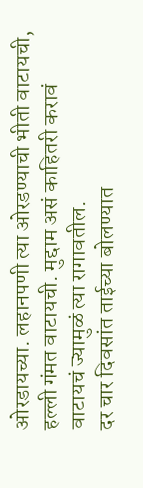ओरडायच्या. लहानपणी त्या ओरडण्याची भीती वाटायची, हल्ली गंमत वाटायची. मुद्दाम असं काहितरी करावं वाटायचं ज्यामुळं त्या रागावतील.
दर चार दिवसांत ताईच्या बोलण्यात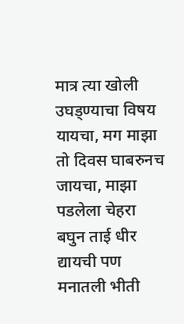मात्र त्या खोली उघड्ण्याचा विषय यायचा, मग माझा तो दिवस घाबरुनच जायचा, माझा पडलेला चेहरा बघुन ताई धीर द्यायची पण मनातली भीती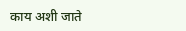काय अशी जाते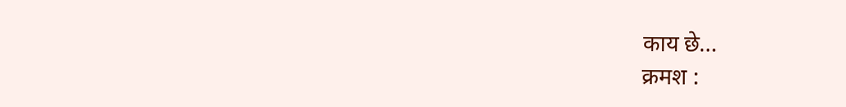काय छे...
क्रमश :